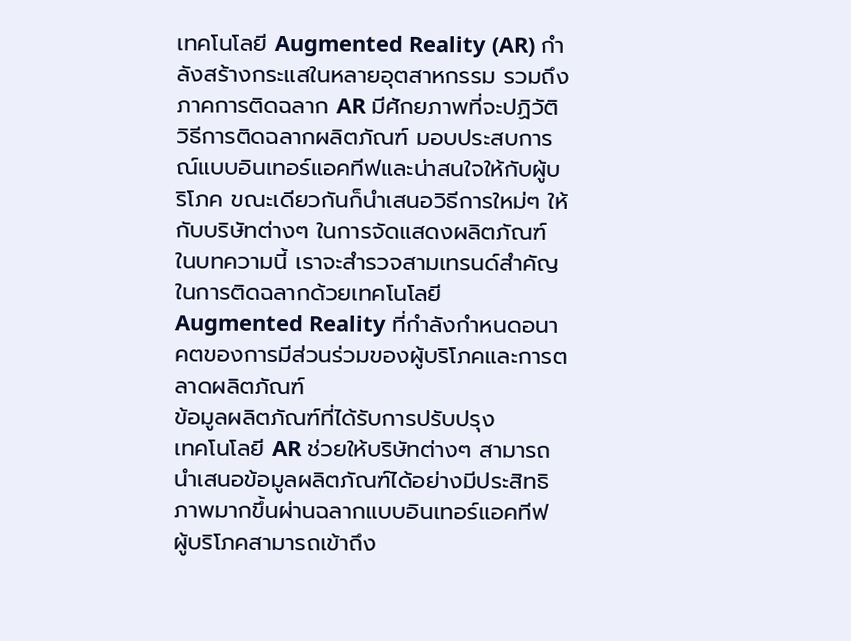เทคโนโลยี Augmented Reality (AR) กำลังสร้างกระแสในหลายอุตสาหกรรม รวมถึงภาคการติดฉลาก AR มีศักยภาพที่จะปฏิวัติวิธีการติดฉลากผลิตภัณฑ์ มอบประสบการณ์แบบอินเทอร์แอคทีฟและน่าสนใจให้กับผู้บริโภค ขณะเดียวกันก็นำเสนอวิธีการใหม่ๆ ให้กับบริษัทต่างๆ ในการจัดแสดงผลิตภัณฑ์ ในบทความนี้ เราจะสำรวจสามเทรนด์สำคัญในการติดฉลากด้วยเทคโนโลยี Augmented Reality ที่กำลังกำหนดอนาคตของการมีส่วนร่วมของผู้บริโภคและการตลาดผลิตภัณฑ์
ข้อมูลผลิตภัณฑ์ที่ได้รับการปรับปรุง
เทคโนโลยี AR ช่วยให้บริษัทต่างๆ สามารถนำเสนอข้อมูลผลิตภัณฑ์ได้อย่างมีประสิทธิภาพมากขึ้นผ่านฉลากแบบอินเทอร์แอคทีฟ ผู้บริโภคสามารถเข้าถึง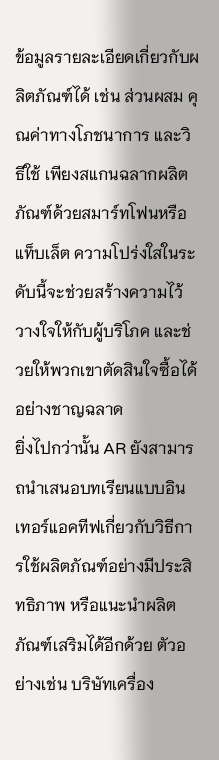ข้อมูลรายละเอียดเกี่ยวกับผลิตภัณฑ์ได้ เช่น ส่วนผสม คุณค่าทางโภชนาการ และวิธีใช้ เพียงสแกนฉลากผลิตภัณฑ์ด้วยสมาร์ทโฟนหรือแท็บเล็ต ความโปร่งใสในระดับนี้จะช่วยสร้างความไว้วางใจให้กับผู้บริโภค และช่วยให้พวกเขาตัดสินใจซื้อได้อย่างชาญฉลาด
ยิ่งไปกว่านั้น AR ยังสามารถนำเสนอบทเรียนแบบอินเทอร์แอคทีฟเกี่ยวกับวิธีการใช้ผลิตภัณฑ์อย่างมีประสิทธิภาพ หรือแนะนำผลิตภัณฑ์เสริมได้อีกด้วย ตัวอย่างเช่น บริษัทเครื่อง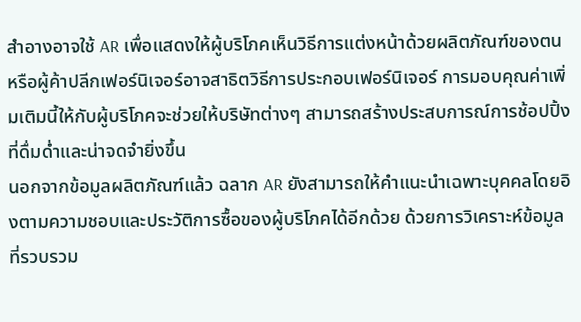สำอางอาจใช้ AR เพื่อแสดงให้ผู้บริโภคเห็นวิธีการแต่งหน้าด้วยผลิตภัณฑ์ของตน หรือผู้ค้าปลีกเฟอร์นิเจอร์อาจสาธิตวิธีการประกอบเฟอร์นิเจอร์ การมอบคุณค่าเพิ่มเติมนี้ให้กับผู้บริโภคจะช่วยให้บริษัทต่างๆ สามารถสร้างประสบการณ์การช้อปปิ้งที่ดื่มด่ำและน่าจดจำยิ่งขึ้น
นอกจากข้อมูลผลิตภัณฑ์แล้ว ฉลาก AR ยังสามารถให้คำแนะนำเฉพาะบุคคลโดยอิงตามความชอบและประวัติการซื้อของผู้บริโภคได้อีกด้วย ด้วยการวิเคราะห์ข้อมูลที่รวบรวม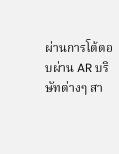ผ่านการโต้ตอบผ่าน AR บริษัทต่างๆ สา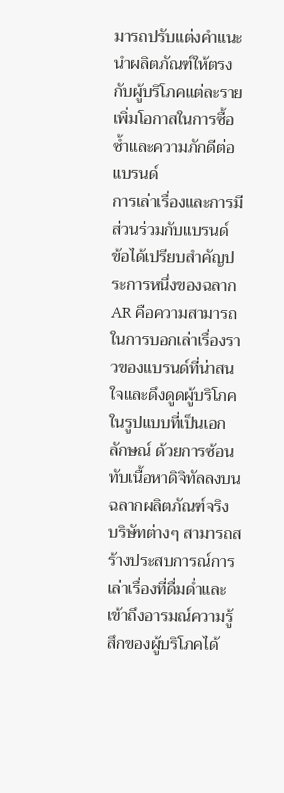มารถปรับแต่งคำแนะนำผลิตภัณฑ์ให้ตรงกับผู้บริโภคแต่ละราย เพิ่มโอกาสในการซื้อซ้ำและความภักดีต่อแบรนด์
การเล่าเรื่องและการมีส่วนร่วมกับแบรนด์
ข้อได้เปรียบสำคัญประการหนึ่งของฉลาก AR คือความสามารถในการบอกเล่าเรื่องราวของแบรนด์ที่น่าสนใจและดึงดูดผู้บริโภคในรูปแบบที่เป็นเอกลักษณ์ ด้วยการซ้อนทับเนื้อหาดิจิทัลลงบนฉลากผลิตภัณฑ์จริง บริษัทต่างๆ สามารถสร้างประสบการณ์การเล่าเรื่องที่ดื่มด่ำและเข้าถึงอารมณ์ความรู้สึกของผู้บริโภคได้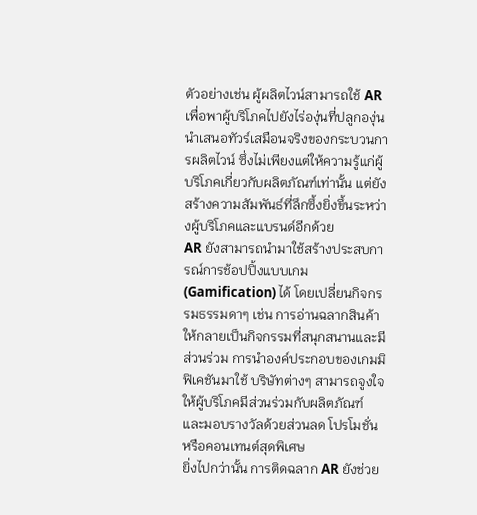ตัวอย่างเช่น ผู้ผลิตไวน์สามารถใช้ AR เพื่อพาผู้บริโภคไปยังไร่องุ่นที่ปลูกองุ่น นำเสนอทัวร์เสมือนจริงของกระบวนการผลิตไวน์ ซึ่งไม่เพียงแต่ให้ความรู้แก่ผู้บริโภคเกี่ยวกับผลิตภัณฑ์เท่านั้น แต่ยังสร้างความสัมพันธ์ที่ลึกซึ้งยิ่งขึ้นระหว่างผู้บริโภคและแบรนด์อีกด้วย
AR ยังสามารถนำมาใช้สร้างประสบการณ์การช้อปปิ้งแบบเกม (Gamification) ได้ โดยเปลี่ยนกิจกรรมธรรมดาๆ เช่น การอ่านฉลากสินค้า ให้กลายเป็นกิจกรรมที่สนุกสนานและมีส่วนร่วม การนำองค์ประกอบของเกมมิฟิเคชันมาใช้ บริษัทต่างๆ สามารถจูงใจให้ผู้บริโภคมีส่วนร่วมกับผลิตภัณฑ์ และมอบรางวัลด้วยส่วนลด โปรโมชั่น หรือคอนเทนต์สุดพิเศษ
ยิ่งไปกว่านั้น การติดฉลาก AR ยังช่วย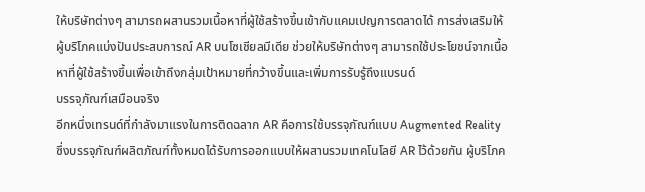ให้บริษัทต่างๆ สามารถผสานรวมเนื้อหาที่ผู้ใช้สร้างขึ้นเข้ากับแคมเปญการตลาดได้ การส่งเสริมให้ผู้บริโภคแบ่งปันประสบการณ์ AR บนโซเชียลมีเดีย ช่วยให้บริษัทต่างๆ สามารถใช้ประโยชน์จากเนื้อหาที่ผู้ใช้สร้างขึ้นเพื่อเข้าถึงกลุ่มเป้าหมายที่กว้างขึ้นและเพิ่มการรับรู้ถึงแบรนด์
บรรจุภัณฑ์เสมือนจริง
อีกหนึ่งเทรนด์ที่กำลังมาแรงในการติดฉลาก AR คือการใช้บรรจุภัณฑ์แบบ Augmented Reality ซึ่งบรรจุภัณฑ์ผลิตภัณฑ์ทั้งหมดได้รับการออกแบบให้ผสานรวมเทคโนโลยี AR ไว้ด้วยกัน ผู้บริโภค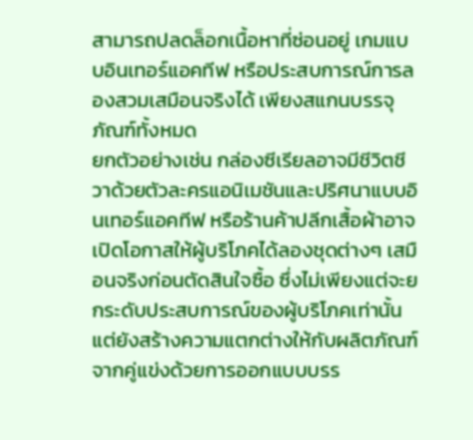สามารถปลดล็อกเนื้อหาที่ซ่อนอยู่ เกมแบบอินเทอร์แอคทีฟ หรือประสบการณ์การลองสวมเสมือนจริงได้ เพียงสแกนบรรจุภัณฑ์ทั้งหมด
ยกตัวอย่างเช่น กล่องซีเรียลอาจมีชีวิตชีวาด้วยตัวละครแอนิเมชันและปริศนาแบบอินเทอร์แอคทีฟ หรือร้านค้าปลีกเสื้อผ้าอาจเปิดโอกาสให้ผู้บริโภคได้ลองชุดต่างๆ เสมือนจริงก่อนตัดสินใจซื้อ ซึ่งไม่เพียงแต่จะยกระดับประสบการณ์ของผู้บริโภคเท่านั้น แต่ยังสร้างความแตกต่างให้กับผลิตภัณฑ์จากคู่แข่งด้วยการออกแบบบรร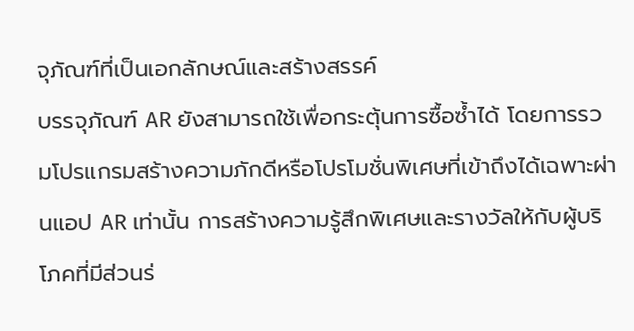จุภัณฑ์ที่เป็นเอกลักษณ์และสร้างสรรค์
บรรจุภัณฑ์ AR ยังสามารถใช้เพื่อกระตุ้นการซื้อซ้ำได้ โดยการรวมโปรแกรมสร้างความภักดีหรือโปรโมชั่นพิเศษที่เข้าถึงได้เฉพาะผ่านแอป AR เท่านั้น การสร้างความรู้สึกพิเศษและรางวัลให้กับผู้บริโภคที่มีส่วนร่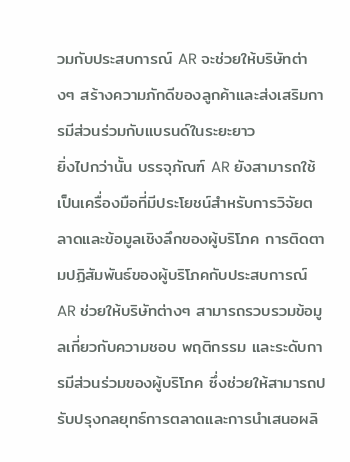วมกับประสบการณ์ AR จะช่วยให้บริษัทต่างๆ สร้างความภักดีของลูกค้าและส่งเสริมการมีส่วนร่วมกับแบรนด์ในระยะยาว
ยิ่งไปกว่านั้น บรรจุภัณฑ์ AR ยังสามารถใช้เป็นเครื่องมือที่มีประโยชน์สำหรับการวิจัยตลาดและข้อมูลเชิงลึกของผู้บริโภค การติดตามปฏิสัมพันธ์ของผู้บริโภคกับประสบการณ์ AR ช่วยให้บริษัทต่างๆ สามารถรวบรวมข้อมูลเกี่ยวกับความชอบ พฤติกรรม และระดับการมีส่วนร่วมของผู้บริโภค ซึ่งช่วยให้สามารถปรับปรุงกลยุทธ์การตลาดและการนำเสนอผลิ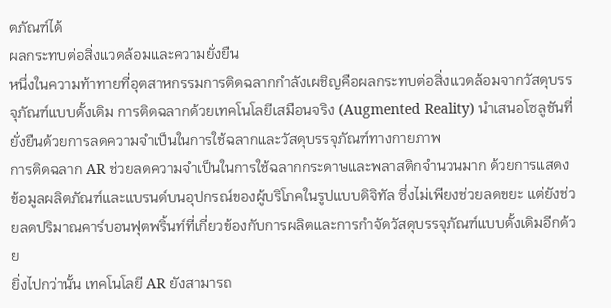ตภัณฑ์ได้
ผลกระทบต่อสิ่งแวดล้อมและความยั่งยืน
หนึ่งในความท้าทายที่อุตสาหกรรมการติดฉลากกำลังเผชิญคือผลกระทบต่อสิ่งแวดล้อมจากวัสดุบรรจุภัณฑ์แบบดั้งเดิม การติดฉลากด้วยเทคโนโลยีเสมือนจริง (Augmented Reality) นำเสนอโซลูชันที่ยั่งยืนด้วยการลดความจำเป็นในการใช้ฉลากและวัสดุบรรจุภัณฑ์ทางกายภาพ
การติดฉลาก AR ช่วยลดความจำเป็นในการใช้ฉลากกระดาษและพลาสติกจำนวนมาก ด้วยการแสดงข้อมูลผลิตภัณฑ์และแบรนด์บนอุปกรณ์ของผู้บริโภคในรูปแบบดิจิทัล ซึ่งไม่เพียงช่วยลดขยะ แต่ยังช่วยลดปริมาณคาร์บอนฟุตพริ้นท์ที่เกี่ยวข้องกับการผลิตและการกำจัดวัสดุบรรจุภัณฑ์แบบดั้งเดิมอีกด้วย
ยิ่งไปกว่านั้น เทคโนโลยี AR ยังสามารถ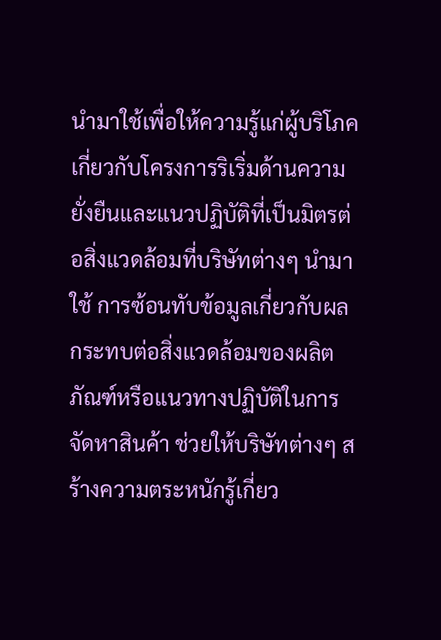นำมาใช้เพื่อให้ความรู้แก่ผู้บริโภคเกี่ยวกับโครงการริเริ่มด้านความยั่งยืนและแนวปฏิบัติที่เป็นมิตรต่อสิ่งแวดล้อมที่บริษัทต่างๆ นำมาใช้ การซ้อนทับข้อมูลเกี่ยวกับผลกระทบต่อสิ่งแวดล้อมของผลิตภัณฑ์หรือแนวทางปฏิบัติในการจัดหาสินค้า ช่วยให้บริษัทต่างๆ สร้างความตระหนักรู้เกี่ยว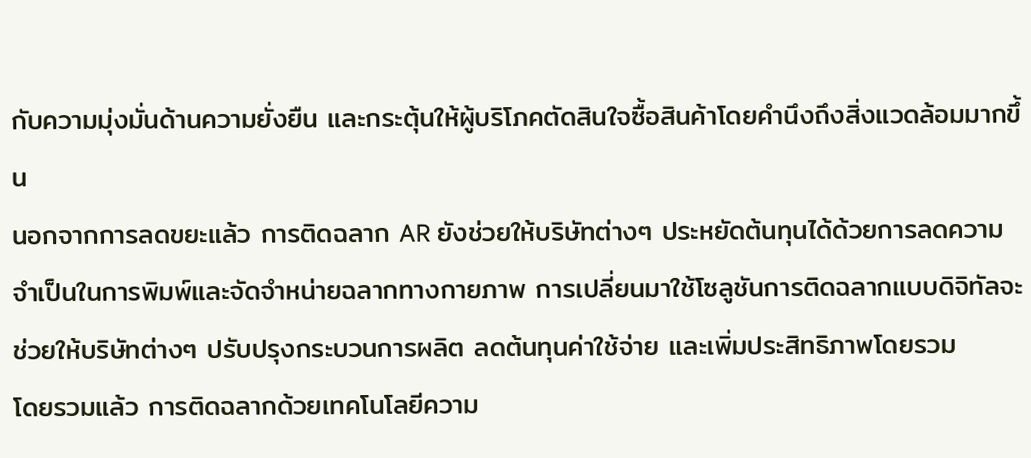กับความมุ่งมั่นด้านความยั่งยืน และกระตุ้นให้ผู้บริโภคตัดสินใจซื้อสินค้าโดยคำนึงถึงสิ่งแวดล้อมมากขึ้น
นอกจากการลดขยะแล้ว การติดฉลาก AR ยังช่วยให้บริษัทต่างๆ ประหยัดต้นทุนได้ด้วยการลดความจำเป็นในการพิมพ์และจัดจำหน่ายฉลากทางกายภาพ การเปลี่ยนมาใช้โซลูชันการติดฉลากแบบดิจิทัลจะช่วยให้บริษัทต่างๆ ปรับปรุงกระบวนการผลิต ลดต้นทุนค่าใช้จ่าย และเพิ่มประสิทธิภาพโดยรวม
โดยรวมแล้ว การติดฉลากด้วยเทคโนโลยีความ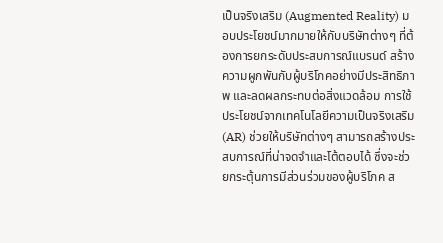เป็นจริงเสริม (Augmented Reality) มอบประโยชน์มากมายให้กับบริษัทต่างๆ ที่ต้องการยกระดับประสบการณ์แบรนด์ สร้างความผูกพันกับผู้บริโภคอย่างมีประสิทธิภาพ และลดผลกระทบต่อสิ่งแวดล้อม การใช้ประโยชน์จากเทคโนโลยีความเป็นจริงเสริม (AR) ช่วยให้บริษัทต่างๆ สามารถสร้างประสบการณ์ที่น่าจดจำและโต้ตอบได้ ซึ่งจะช่วยกระตุ้นการมีส่วนร่วมของผู้บริโภค ส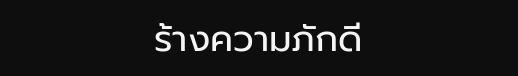ร้างความภักดี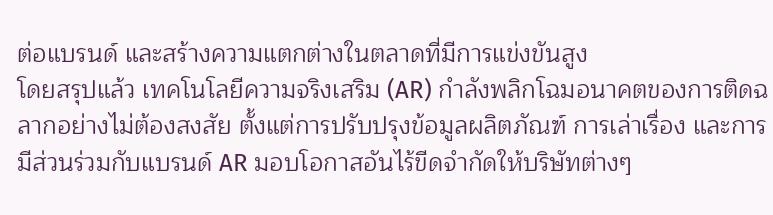ต่อแบรนด์ และสร้างความแตกต่างในตลาดที่มีการแข่งขันสูง
โดยสรุปแล้ว เทคโนโลยีความจริงเสริม (AR) กำลังพลิกโฉมอนาคตของการติดฉลากอย่างไม่ต้องสงสัย ตั้งแต่การปรับปรุงข้อมูลผลิตภัณฑ์ การเล่าเรื่อง และการมีส่วนร่วมกับแบรนด์ AR มอบโอกาสอันไร้ขีดจำกัดให้บริษัทต่างๆ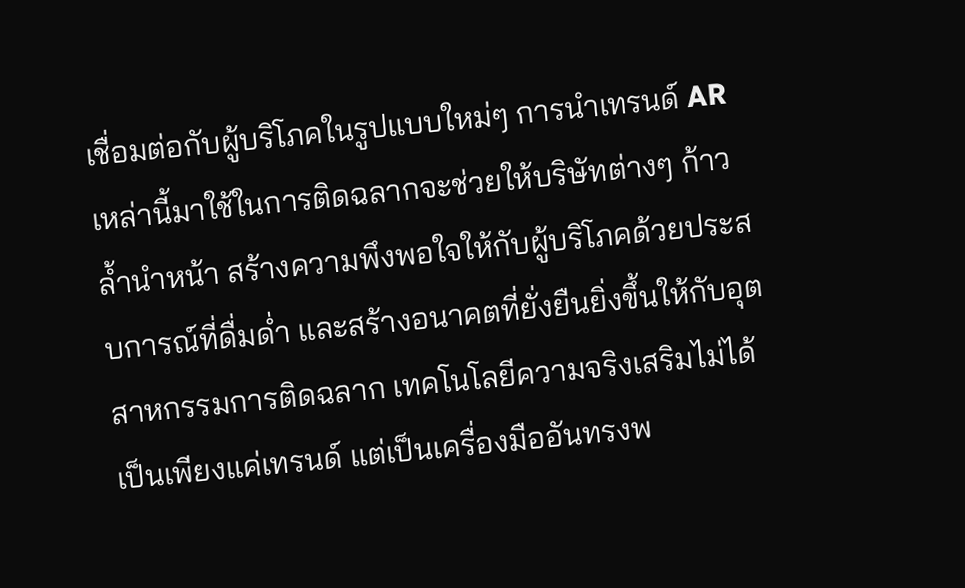เชื่อมต่อกับผู้บริโภคในรูปแบบใหม่ๆ การนำเทรนด์ AR เหล่านี้มาใช้ในการติดฉลากจะช่วยให้บริษัทต่างๆ ก้าวล้ำนำหน้า สร้างความพึงพอใจให้กับผู้บริโภคด้วยประสบการณ์ที่ดื่มด่ำ และสร้างอนาคตที่ยั่งยืนยิ่งขึ้นให้กับอุตสาหกรรมการติดฉลาก เทคโนโลยีความจริงเสริมไม่ได้เป็นเพียงแค่เทรนด์ แต่เป็นเครื่องมืออันทรงพ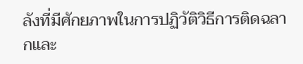ลังที่มีศักยภาพในการปฏิวัติวิธีการติดฉลากและ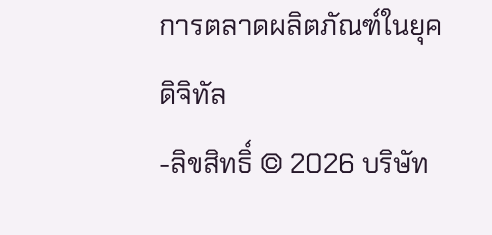การตลาดผลิตภัณฑ์ในยุคดิจิทัล
-ลิขสิทธิ์ © 2026 บริษัท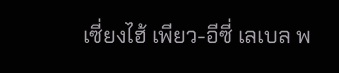เซี่ยงไฮ้ เพียว-อีซี่ เลเบล พ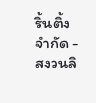ริ้นติ้ง จำกัด - สงวนลิ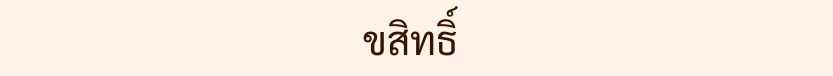ขสิทธิ์